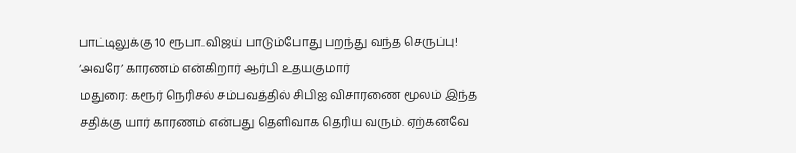பாட்டிலுக்கு 10 ரூபா..விஜய் பாடும்போது பறந்து வந்த செருப்பு! ‘அவரே’ காரணம் என்கிறார் ஆர்பி உதயகுமார்
மதுரை: கரூர் நெரிசல் சம்பவத்தில் சிபிஐ விசாரணை மூலம் இந்த சதிக்கு யார் காரணம் என்பது தெளிவாக தெரிய வரும். ஏற்கனவே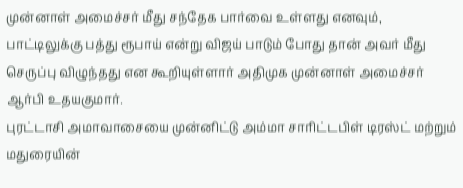முன்னாள் அமைச்சர் மீது சந்தேக பார்வை உள்ளது எனவும், பாட்டிலுக்கு பத்து ரூபாய் என்று விஜய் பாடும் போது தான் அவர் மீது செருப்பு விழுந்தது என கூறியுள்ளார் அதிமுக முன்னாள் அமைச்சர் ஆர்பி உதயகுமார்.
புரட்டாசி அமாவாசையை முன்னிட்டு அம்மா சாரிட்டபிள் டிரஸ்ட் மற்றும் மதுரையின்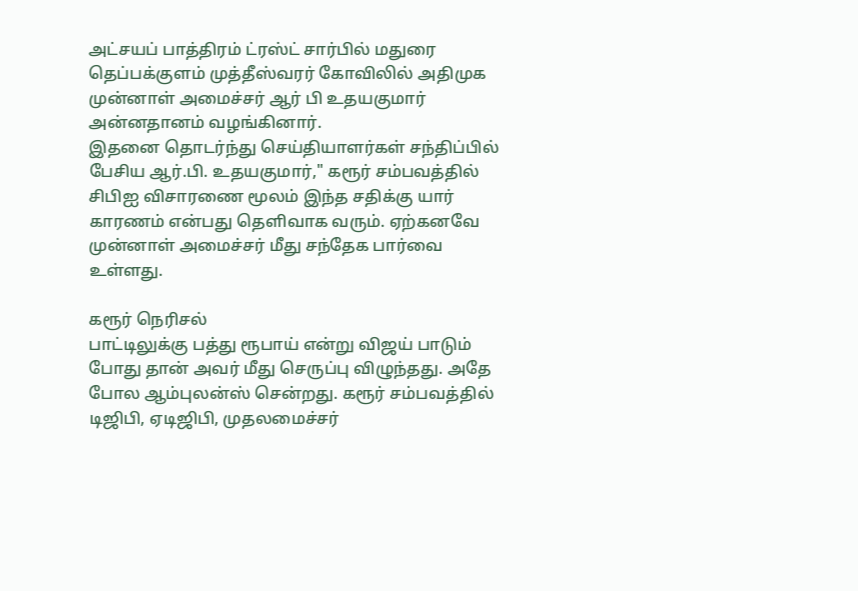அட்சயப் பாத்திரம் ட்ரஸ்ட் சார்பில் மதுரை தெப்பக்குளம் முத்தீஸ்வரர் கோவிலில் அதிமுக முன்னாள் அமைச்சர் ஆர் பி உதயகுமார் அன்னதானம் வழங்கினார்.
இதனை தொடர்ந்து செய்தியாளர்கள் சந்திப்பில் பேசிய ஆர்.பி. உதயகுமார்," கரூர் சம்பவத்தில் சிபிஐ விசாரணை மூலம் இந்த சதிக்கு யார் காரணம் என்பது தெளிவாக வரும். ஏற்கனவே முன்னாள் அமைச்சர் மீது சந்தேக பார்வை உள்ளது.

கரூர் நெரிசல்
பாட்டிலுக்கு பத்து ரூபாய் என்று விஜய் பாடும் போது தான் அவர் மீது செருப்பு விழுந்தது. அதே போல ஆம்புலன்ஸ் சென்றது. கரூர் சம்பவத்தில் டிஜிபி, ஏடிஜிபி, முதலமைச்சர்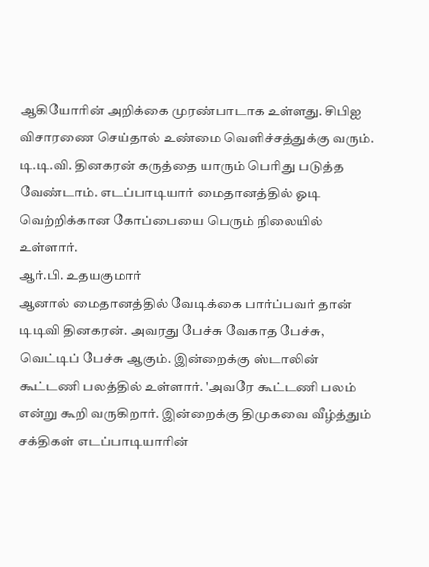ஆகியோரின் அறிக்கை முரண்பாடாக உள்ளது. சிபிஐ விசாரணை செய்தால் உண்மை வெளிச்சத்துக்கு வரும். டி.டி.வி. தினகரன் கருத்தை யாரும் பெரிது படுத்த வேண்டாம். எடப்பாடியார் மைதானத்தில் ஓடி வெற்றிக்கான கோப்பையை பெரும் நிலையில் உள்ளார்.
ஆர்.பி. உதயகுமார்
ஆனால் மைதானத்தில் வேடிக்கை பார்ப்பவர் தான் டிடிவி தினகரன். அவரது பேச்சு வேகாத பேச்சு, வெட்டிப் பேச்சு ஆகும். இன்றைக்கு ஸ்டாலின் கூட்டணி பலத்தில் உள்ளார். 'அவரே கூட்டணி பலம் என்று கூறி வருகிறார். இன்றைக்கு திமுகவை வீழ்த்தும் சக்திகள் எடப்பாடியாரின்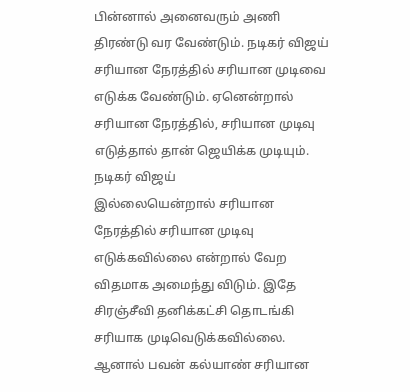பின்னால் அனைவரும் அணி திரண்டு வர வேண்டும். நடிகர் விஜய் சரியான நேரத்தில் சரியான முடிவை எடுக்க வேண்டும். ஏனென்றால் சரியான நேரத்தில், சரியான முடிவு எடுத்தால் தான் ஜெயிக்க முடியும்.
நடிகர் விஜய்
இல்லையென்றால் சரியான நேரத்தில் சரியான முடிவு எடுக்கவில்லை என்றால் வேற விதமாக அமைந்து விடும். இதே சிரஞ்சீவி தனிக்கட்சி தொடங்கி சரியாக முடிவெடுக்கவில்லை. ஆனால் பவன் கல்யாண் சரியான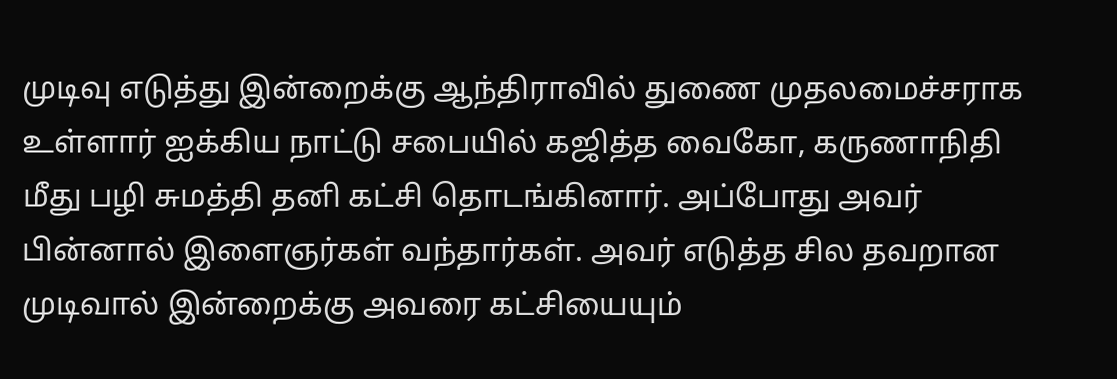முடிவு எடுத்து இன்றைக்கு ஆந்திராவில் துணை முதலமைச்சராக உள்ளார் ஐக்கிய நாட்டு சபையில் கஜித்த வைகோ, கருணாநிதி மீது பழி சுமத்தி தனி கட்சி தொடங்கினார். அப்போது அவர் பின்னால் இளைஞர்கள் வந்தார்கள். அவர் எடுத்த சில தவறான முடிவால் இன்றைக்கு அவரை கட்சியையும்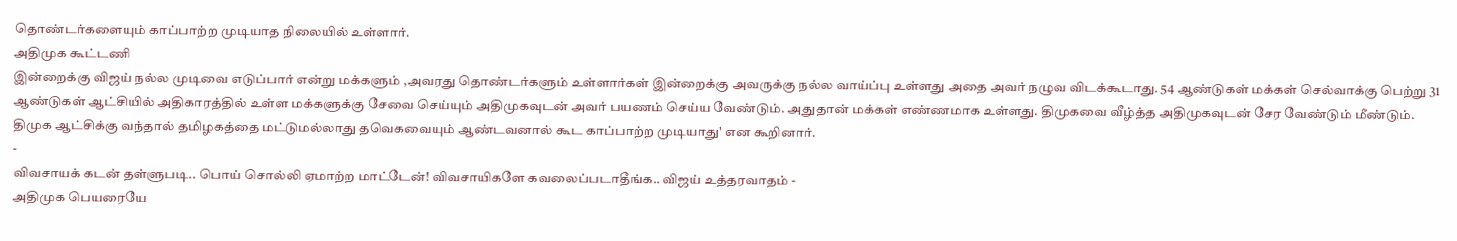தொண்டர்களையும் காப்பாற்ற முடியாத நிலையில் உள்ளார்.
அதிமுக கூட்டணி
இன்றைக்கு விஜய் நல்ல முடிவை எடுப்பார் என்று மக்களும் ,அவரது தொண்டர்களும் உள்ளார்கள் இன்றைக்கு அவருக்கு நல்ல வாய்ப்பு உள்ளது அதை அவர் நழுவ விடக்கூடாது. 54 ஆண்டுகள் மக்கள் செல்வாக்கு பெற்று 31 ஆண்டுகள் ஆட்சியில் அதிகாரத்தில் உள்ள மக்களுக்கு சேவை செய்யும் அதிமுகவுடன் அவர் பயணம் செய்ய வேண்டும். அதுதான் மக்கள் எண்ணமாக உள்ளது. திமுகவை வீழ்த்த அதிமுகவுடன் சேர வேண்டும் மீண்டும். திமுக ஆட்சிக்கு வந்தால் தமிழகத்தை மட்டுமல்லாது தவெகவையும் ஆண்டவனால் கூட காப்பாற்ற முடியாது' என கூறினார்.
-
விவசாயக் கடன் தள்ளுபடி.. பொய் சொல்லி ஏமாற்ற மாட்டேன்! விவசாயிகளே கவலைப்படாதீங்க.. விஜய் உத்தரவாதம் -
அதிமுக பெயரையே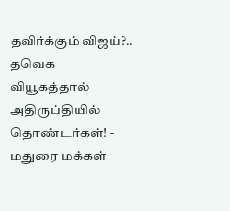தவிர்க்கும் விஜய்?.. தவெக வியூகத்தால் அதிருப்தியில் தொண்டர்கள்! -
மதுரை மக்கள்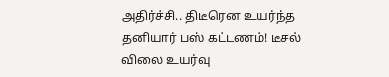அதிர்ச்சி.. திடீரென உயர்ந்த தனியார் பஸ் கட்டணம்! டீசல் விலை உயர்வு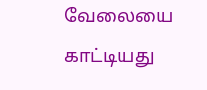வேலையை காட்டியது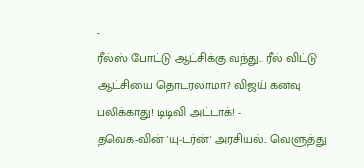-
ரீல்ஸ் போட்டு ஆட்சிக்கு வந்து.. ரீல் விட்டு ஆட்சியை தொடரலாமா? விஜய் கனவு பலிக்காது! டிடிவி அட்டாக்! -
தவெக-வின் 'யு-டர்ன்' அரசியல்.. வெளுத்து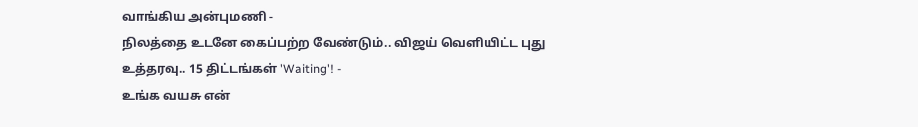வாங்கிய அன்புமணி -
நிலத்தை உடனே கைப்பற்ற வேண்டும்.. விஜய் வெளியிட்ட புது உத்தரவு.. 15 திட்டங்கள் 'Waiting'! -
உங்க வயசு என்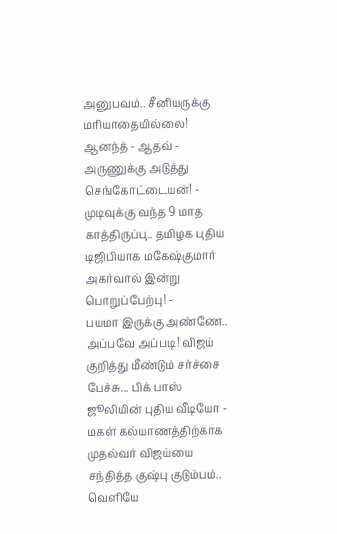அனுபவம்.. சீனியருக்கு மரியாதையில்லை! ஆனந்த் - ஆதவ் - அருணுக்கு அடுத்து செங்கோட்டையன்! -
முடிவுக்கு வந்த 9 மாத காத்திருப்பு.. தமிழக புதிய டிஜிபியாக மகேஷ்குமார் அகர்வால் இன்று பொறுப்பேற்பு! -
பயமா இருக்கு அண்ணே.. அப்பவே அப்படி! விஜய் குறித்து மீண்டும் சர்ச்சை பேச்சு... பிக் பாஸ் ஜூலியின் புதிய வீடியோ -
மகள் கல்யாணத்திற்காக முதல்வர் விஜய்யை சந்தித்த குஷ்பு குடும்பம்.. வெளியே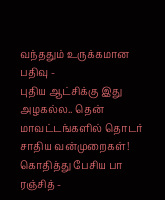வந்ததும் உருக்கமான பதிவு -
புதிய ஆட்சிக்கு இது அழகல்ல.. தென் மாவட்டங்களில் தொடர் சாதிய வன்முறைகள்! கொதித்து பேசிய பா ரஞ்சித் -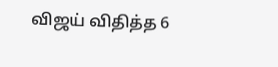விஜய் விதித்த 6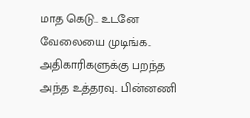மாத கெடு.. உடனே வேலையை முடிங்க.. அதிகாரிகளுக்கு பறந்த அந்த உத்தரவு.. பின்னணி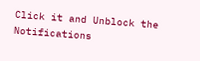Click it and Unblock the Notifications